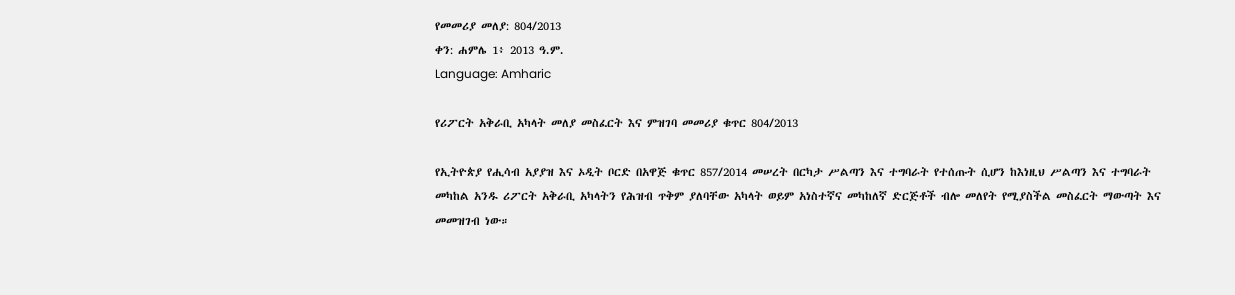የመመሪያ መለያ: 804/2013
ቀን: ሐምሌ 1፥ 2013 ዓ.ም.
Language: Amharic

የሪፖርት አቅራቢ አካላት መለያ መስፈርት እና ምዝገባ መመሪያ ቁጥር 804/2013

የኢትዮጵያ የሒሳብ አያያዝ እና ኦዲት ቦርድ በአዋጅ ቁጥር 857/2014 መሠረት በርካታ ሥልጣን እና ተግባራት የተሰጡት ሲሆን ከእነዚህ ሥልጣን እና ተግባራት መካከል አንዱ ሪፖርት አቅራቢ አካላትን የሕዝብ ጥቅም ያለባቸው አካላት ወይም አነስተኛና መካከለኛ ድርጅቶች ብሎ መለየት የሚያስችል መስፈርት ማውጣት እና መመዝገብ ነው።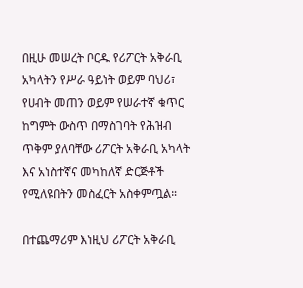በዚሁ መሠረት ቦርዱ የሪፖርት አቅራቢ አካላትን የሥራ ዓይነት ወይም ባህሪ፣ የሀብት መጠን ወይም የሠራተኛ ቁጥር ከግምት ውስጥ በማስገባት የሕዝብ ጥቅም ያለባቸው ሪፖርት አቅራቢ አካላት እና አነስተኛና መካከለኛ ድርጅቶች የሚለዩበትን መስፈርት አስቀምጧል።

በተጨማሪም እነዚህ ሪፖርት አቅራቢ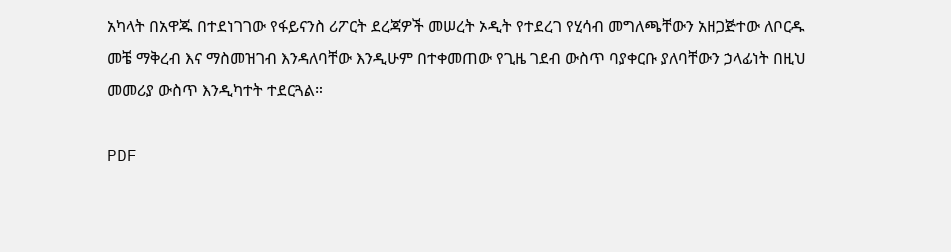አካላት በአዋጁ በተደነገገው የፋይናንስ ሪፖርት ደረጃዎች መሠረት ኦዲት የተደረገ የሂሳብ መግለጫቸውን አዘጋጅተው ለቦርዱ መቼ ማቅረብ እና ማስመዝገብ እንዳለባቸው እንዲሁም በተቀመጠው የጊዜ ገደብ ውስጥ ባያቀርቡ ያለባቸውን ኃላፊነት በዚህ መመሪያ ውስጥ እንዲካተት ተደርጓል።

PDF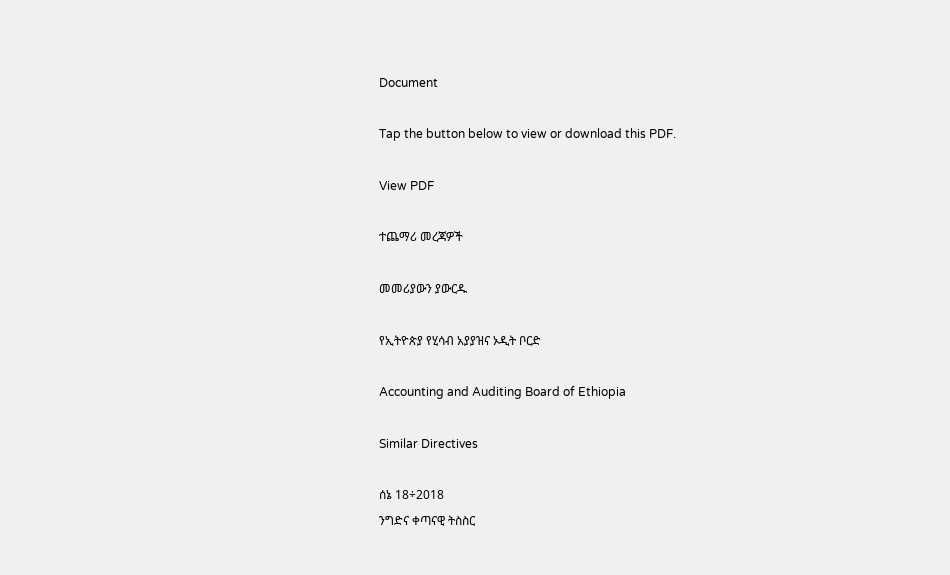Document

Tap the button below to view or download this PDF.

View PDF

ተጨማሪ መረጃዎች

መመሪያውን ያውርዱ

የኢትዮጵያ የሂሳብ አያያዝና ኦዲት ቦርድ

Accounting and Auditing Board of Ethiopia

Similar Directives

ሰኔ 18÷2018
ንግድና ቀጣናዊ ትስስር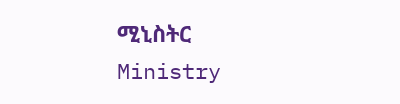ሚኒስትር
Ministry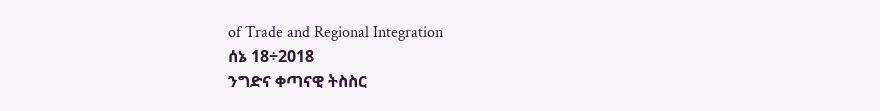of Trade and Regional Integration
ሰኔ 18÷2018
ንግድና ቀጣናዊ ትስስር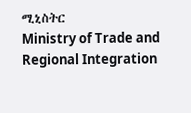ሚኒስትር
Ministry of Trade and Regional Integration